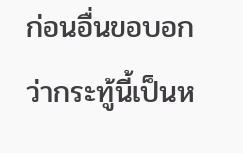ก่อนอื่นขอบอก ว่ากระทู้นี้เป็นห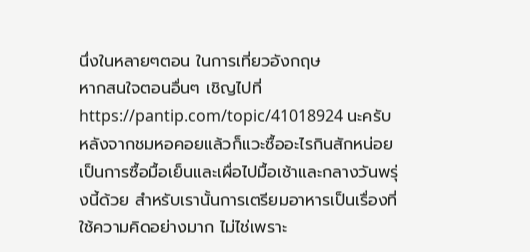นึ่งในหลายๆตอน ในการเที่ยวอังกฤษ
หากสนใจตอนอื่นๆ เชิญไปที่
https://pantip.com/topic/41018924 นะครับ
หลังจากชมหอคอยแล้วก็แวะซื้ออะไรกินสักหน่อย เป็นการซื้อมื้อเย็นและเผื่อไปมื้อเช้าและกลางวันพรุ่งนี้ด้วย สำหรับเรานั้นการเตรียมอาหารเป็นเรื่องที่ใช้ความคิดอย่างมาก ไม่ไช่เพราะ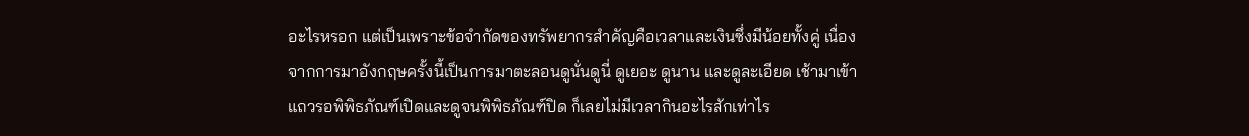อะไรหรอก แต่เป็นเพราะข้อจำกัดของทรัพยากรสำคัญคือเวลาและเงินซึ่งมีน้อยทั้งคู่ เนื่องจากการมาอังกฤษครั้งนี้เป็นการมาตะลอนดูนั่นดูนี่ ดูเยอะ ดูนาน และดูละเอียด เช้ามาเข้าแถวรอพิพิธภัณฑ์เปิดและดูจนพิพิธภัณฑ์ปิด ก็เลยไม่มีเวลากินอะไรสักเท่าไร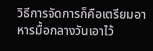วิธีการจัดการก็คือเตรียมอาหารมื้อกลางวันเอาไว้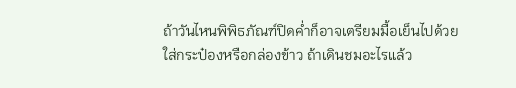ถ้าวันไหนพิพิธภัณฑ์ปิดค่ำก็อาจเตรียมมื้อเย็นไปด้วย ใส่กระป๋องหรือกล่องข้าว ถ้าเดินชมอะไรแล้ว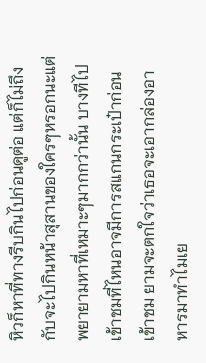หิวก็หาที่ทางรีบกินไปก่อนดูต่อ แต่ก็ไม่ถึงกับจะไปกินหน้าสุสานของใครๆหรอกนะแต่พยายามหาที่เหมาะๆมากกว่านั้น บางทีไปเข้าชมที่ไหนอาจมีการสแกนกระเป๋าก่อนเข้าชม ยามจะตกใจว่าเธอจะเอากล่องอาหารมาทำไมเย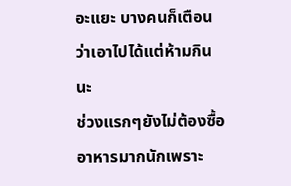อะแยะ บางคนก็เตือนว่าเอาไปได้แต่ห้ามกินนะ
ช่วงแรกๆยังไม่ต้องซื้ออาหารมากนักเพราะ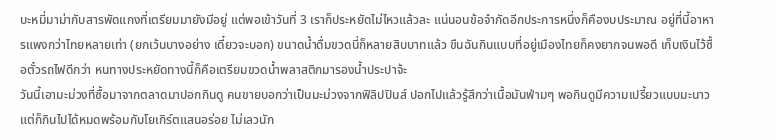บะหมี่มาม่ากับสารพัดแกงที่เตรียมมายังมีอยู่ แต่พอเข้าวันที่ 3 เราก็ประหยัดไม่ไหวแล้วละ แน่นอนข้อจำกัดอีกประการหนึ่งก็คืองบประมาณ อยู่ที่นี้อาหารแพงกว่าไทยหลายเท่า (ยกเว้นบางอย่าง เดี๋ยวจะบอก) ขนาดน้ำดื่มขวดนี่ก็หลายสิบบาทแล้ว ขืนฉันกินแบบที่อยู่เมืองไทยก็คงยากจนพอดี เก็บเงินไว้ซื้อตั๋วรถไฟดีกว่า หนทางประหยัดทางนี้ก็คือเตรียมขวดน้ำพลาสติกมารองน้ำประปาจ้ะ
วันนี้เอามะม่วงที่ซื้อมาจากตลาดมาปอกกินดู คนขายบอกว่าเป็นมะม่วงจากฟิลิปปินส์ ปอกไปแล้วรู้สึกว่าเนื้อมันฟ่ามๆ พอกินดูมีความเปรี้ยวแบบมะนาว แต่ก็กินไปได้หมดพร้อมกับโยเกิร์ตแสนอร่อย ไม่เลวนัก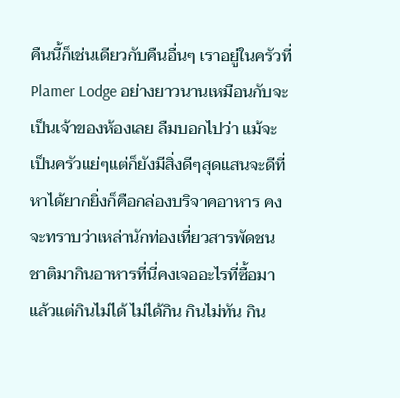คืนนี้ก็เช่นเดียวกับคืนอื่นๆ เราอยู่ในครัวที่ Plamer Lodge อย่างยาวนานเหมือนกับจะเป็นเจ้าของห้องเลย ลืมบอกไปว่า แม้จะเป็นครัวแย่ๆแต่ก็ยังมีสิ่งดีๆสุดแสนจะดีที่หาได้ยากยิ่งก็คือกล่องบริจาคอาหาร คงจะทราบว่าเหล่านักท่องเที่ยวสารพัดชนชาติมากินอาหารที่นี่คงเจออะไรที่ซื้อมาแล้วแต่กินไม่ได้ ไม่ได้กิน กินไม่ทัน กิน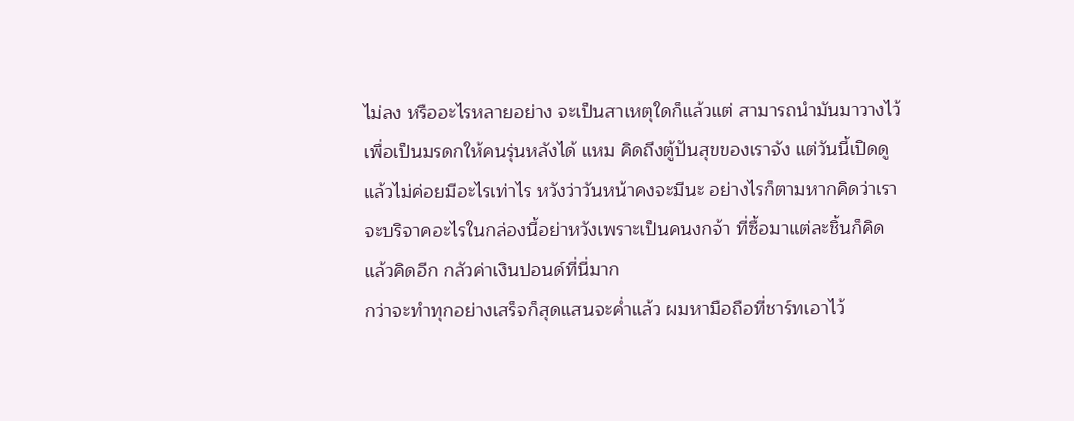ไม่ลง หรืออะไรหลายอย่าง จะเป็นสาเหตุใดก็แล้วแต่ สามารถนำมันมาวางไว้เพื่อเป็นมรดกให้คนรุ่นหลังได้ แหม คิดถึงตู้ปันสุขของเราจัง แต่วันนี้เปิดดูแล้วไม่ค่อยมีอะไรเท่าไร หวังว่าวันหน้าคงจะมีนะ อย่างไรก็ตามหากคิดว่าเราจะบริจาคอะไรในกล่องนี้อย่าหวังเพราะเป็นคนงกจ้า ที่ซื้อมาแต่ละชิ้นก็คิดแล้วคิดอีก กลัวค่าเงินปอนด์ที่นี่มาก
กว่าจะทำทุกอย่างเสร็จก็สุดแสนจะค่ำแล้ว ผมหามือถือที่ชาร์ทเอาไว้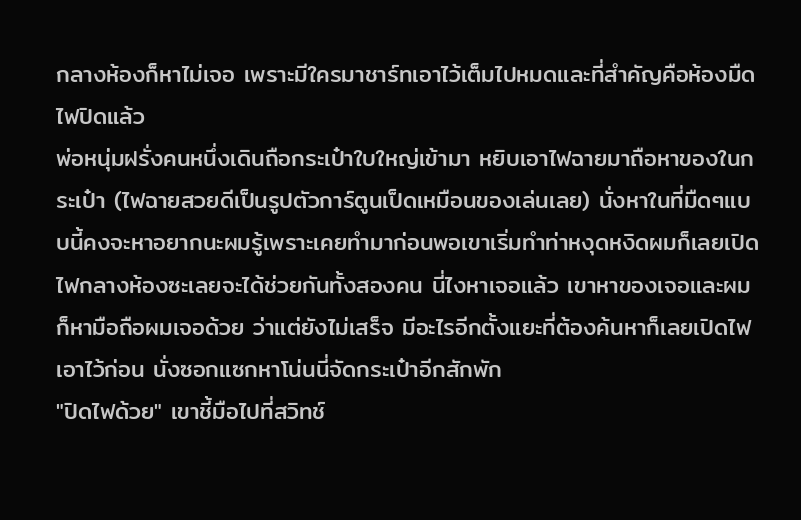กลางห้องก็หาไม่เจอ เพราะมีใครมาชาร์ทเอาไว้เต็มไปหมดและที่สำคัญคือห้องมืด ไฟปิดแล้ว
พ่อหนุ่มฝรั่งคนหนึ่งเดินถือกระเป๋าใบใหญ่เข้ามา หยิบเอาไฟฉายมาถือหาของในกระเป๋า (ไฟฉายสวยดีเป็นรูปตัวการ์ตูนเป็ดเหมือนของเล่นเลย) นั่งหาในที่มืดๆแบบนี้คงจะหาอยากนะผมรู้เพราะเคยทำมาก่อนพอเขาเริ่มทำท่าหงุดหงิดผมก็เลยเปิดไฟกลางห้องซะเลยจะได้ช่วยกันทั้งสองคน นี่ไงหาเจอแล้ว เขาหาของเจอและผมก็หามือถือผมเจอด้วย ว่าแต่ยังไม่เสร็จ มีอะไรอีกตั้งแยะที่ต้องค้นหาก็เลยเปิดไฟเอาไว้ก่อน นั่งซอกแซกหาโน่นนี่จัดกระเป๋าอีกสักพัก
"ปิดไฟด้วย" เขาชี้มือไปที่สวิทช์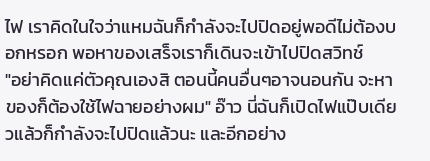ไฟ เราคิดในใจว่าแหมฉันก็กำลังจะไปปิดอยู่พอดีไม่ต้องบอกหรอก พอหาของเสร็จเราก็เดินจะเข้าไปปิดสวิทช์
"อย่าคิดแค่ตัวคุณเองสิ ตอนนี้คนอื่นๆอาจนอนกัน จะหาของก็ต้องใช้ไฟฉายอย่างผม" อ๊าว นี่ฉันก็เปิดไฟแป๊บเดียวแล้วก็กำลังจะไปปิดแล้วนะ และอีกอย่าง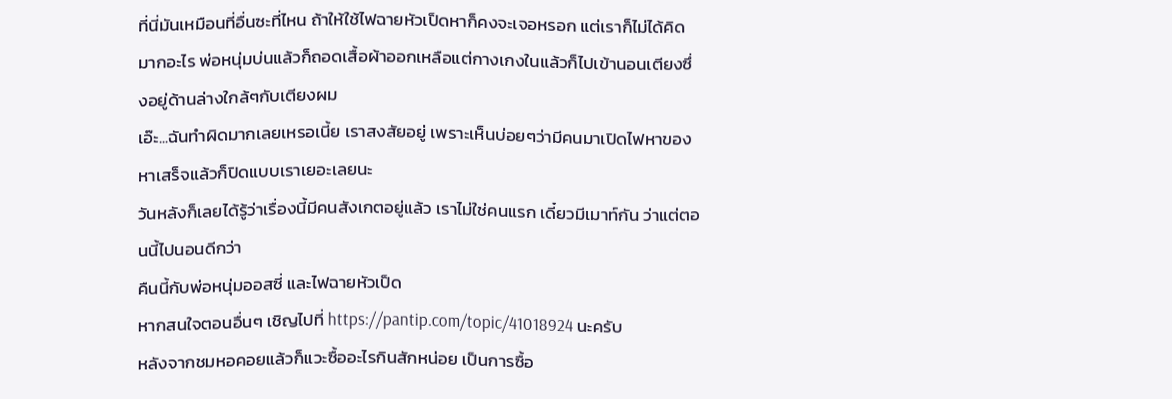ที่นี่มันเหมือนที่อื่นซะที่ไหน ถ้าให้ใช้ไฟฉายหัวเป็ดหาก็คงจะเจอหรอก แต่เราก็ไม่ได้คิดมากอะไร พ่อหนุ่มบ่นแล้วก็ถอดเสื้อผ้าออกเหลือแต่กางเกงในแล้วก็ไปเข้านอนเตียงซึ่งอยู่ด้านล่างใกล้ๆกับเตียงผม
เอ๊ะ...ฉันทำผิดมากเลยเหรอเนี้ย เราสงสัยอยู่ เพราะเห็นบ่อยๆว่ามีคนมาเปิดไฟหาของ หาเสร็จแล้วก็ปิดแบบเราเยอะเลยนะ
วันหลังก็เลยได้รู้ว่าเรื่องนี้มีคนสังเกตอยู่แล้ว เราไม่ใช่คนแรก เดี๋ยวมีเมาท์กัน ว่าแต่ตอนนี้ไปนอนดีกว่า
คืนนี้กับพ่อหนุ่มออสซี่ และไฟฉายหัวเป็ด
หากสนใจตอนอื่นๆ เชิญไปที่ https://pantip.com/topic/41018924 นะครับ
หลังจากชมหอคอยแล้วก็แวะซื้ออะไรกินสักหน่อย เป็นการซื้อ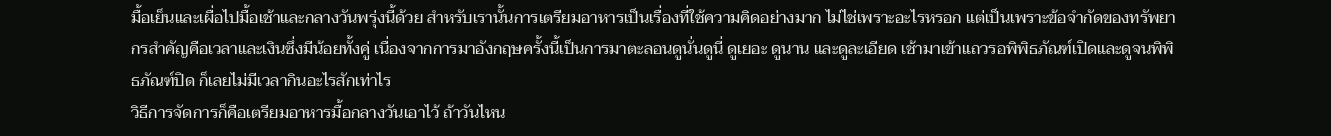มื้อเย็นและเผื่อไปมื้อเช้าและกลางวันพรุ่งนี้ด้วย สำหรับเรานั้นการเตรียมอาหารเป็นเรื่องที่ใช้ความคิดอย่างมาก ไม่ไช่เพราะอะไรหรอก แต่เป็นเพราะข้อจำกัดของทรัพยากรสำคัญคือเวลาและเงินซึ่งมีน้อยทั้งคู่ เนื่องจากการมาอังกฤษครั้งนี้เป็นการมาตะลอนดูนั่นดูนี่ ดูเยอะ ดูนาน และดูละเอียด เช้ามาเข้าแถวรอพิพิธภัณฑ์เปิดและดูจนพิพิธภัณฑ์ปิด ก็เลยไม่มีเวลากินอะไรสักเท่าไร
วิธีการจัดการก็คือเตรียมอาหารมื้อกลางวันเอาไว้ ถ้าวันไหน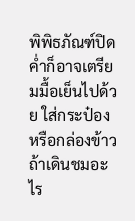พิพิธภัณฑ์ปิดค่ำก็อาจเตรียมมื้อเย็นไปด้วย ใส่กระป๋องหรือกล่องข้าว ถ้าเดินชมอะไร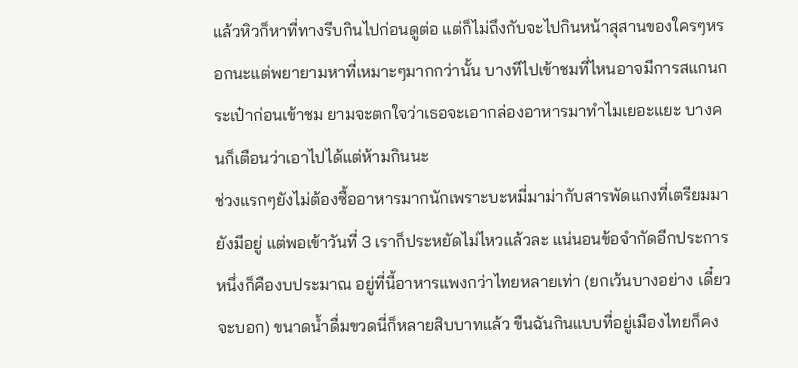แล้วหิวก็หาที่ทางรีบกินไปก่อนดูต่อ แต่ก็ไม่ถึงกับจะไปกินหน้าสุสานของใครๆหรอกนะแต่พยายามหาที่เหมาะๆมากกว่านั้น บางทีไปเข้าชมที่ไหนอาจมีการสแกนกระเป๋าก่อนเข้าชม ยามจะตกใจว่าเธอจะเอากล่องอาหารมาทำไมเยอะแยะ บางคนก็เตือนว่าเอาไปได้แต่ห้ามกินนะ
ช่วงแรกๆยังไม่ต้องซื้ออาหารมากนักเพราะบะหมี่มาม่ากับสารพัดแกงที่เตรียมมายังมีอยู่ แต่พอเข้าวันที่ 3 เราก็ประหยัดไม่ไหวแล้วละ แน่นอนข้อจำกัดอีกประการหนึ่งก็คืองบประมาณ อยู่ที่นี้อาหารแพงกว่าไทยหลายเท่า (ยกเว้นบางอย่าง เดี๋ยวจะบอก) ขนาดน้ำดื่มขวดนี่ก็หลายสิบบาทแล้ว ขืนฉันกินแบบที่อยู่เมืองไทยก็คง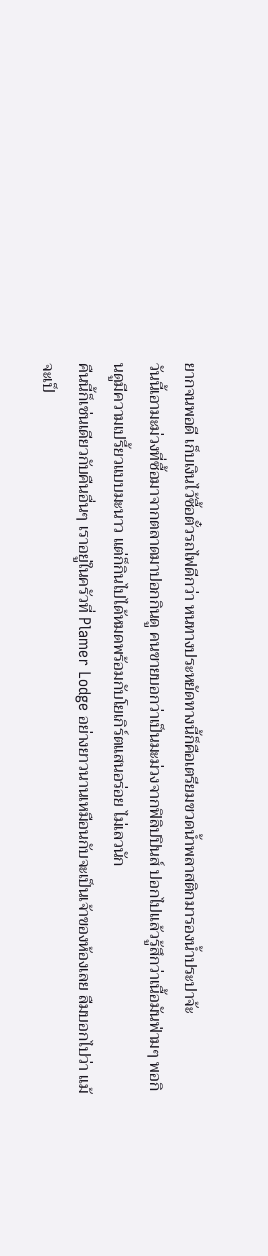ยากจนพอดี เก็บเงินไว้ซื้อตั๋วรถไฟดีกว่า หนทางประหยัดทางนี้ก็คือเตรียมขวดน้ำพลาสติกมารองน้ำประปาจ้ะ
วันนี้เอามะม่วงที่ซื้อมาจากตลาดมาปอกกินดู คนขายบอกว่าเป็นมะม่วงจากฟิลิปปินส์ ปอกไปแล้วรู้สึกว่าเนื้อมันฟ่ามๆ พอกินดูมีความเปรี้ยวแบบมะนาว แต่ก็กินไปได้หมดพร้อมกับโยเกิร์ตแสนอร่อย ไม่เลวนัก
คืนนี้ก็เช่นเดียวกับคืนอื่นๆ เราอยู่ในครัวที่ Plamer Lodge อย่างยาวนานเหมือนกับจะเป็นเจ้าของห้องเลย ลืมบอกไปว่า แม้จะเป็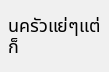นครัวแย่ๆแต่ก็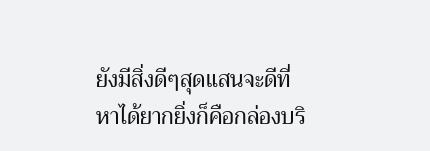ยังมีสิ่งดีๆสุดแสนจะดีที่หาได้ยากยิ่งก็คือกล่องบริ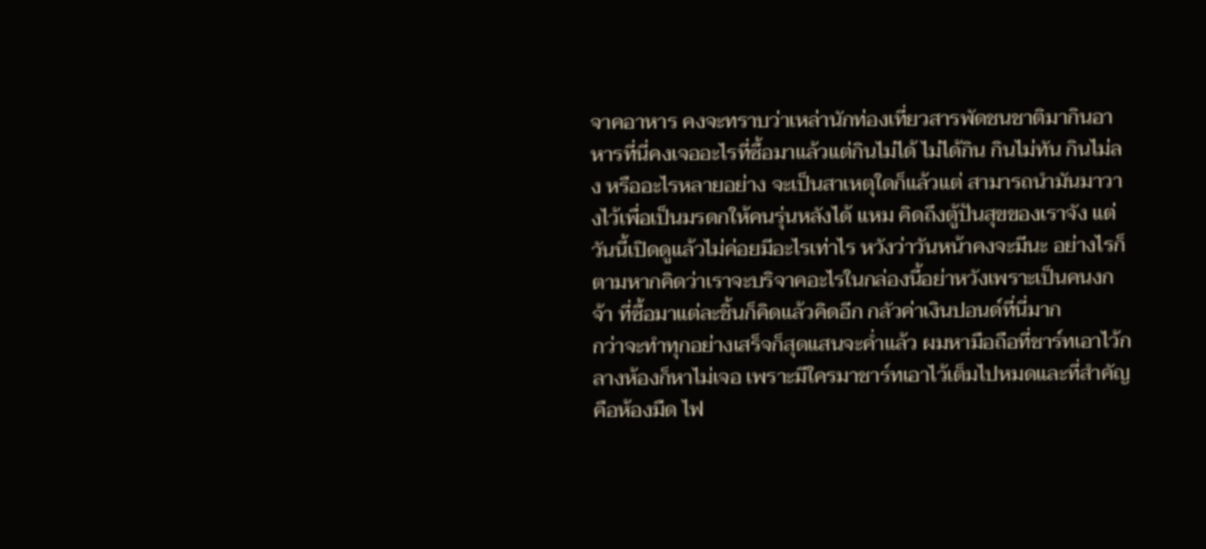จาคอาหาร คงจะทราบว่าเหล่านักท่องเที่ยวสารพัดชนชาติมากินอาหารที่นี่คงเจออะไรที่ซื้อมาแล้วแต่กินไม่ได้ ไม่ได้กิน กินไม่ทัน กินไม่ลง หรืออะไรหลายอย่าง จะเป็นสาเหตุใดก็แล้วแต่ สามารถนำมันมาวางไว้เพื่อเป็นมรดกให้คนรุ่นหลังได้ แหม คิดถึงตู้ปันสุขของเราจัง แต่วันนี้เปิดดูแล้วไม่ค่อยมีอะไรเท่าไร หวังว่าวันหน้าคงจะมีนะ อย่างไรก็ตามหากคิดว่าเราจะบริจาคอะไรในกล่องนี้อย่าหวังเพราะเป็นคนงกจ้า ที่ซื้อมาแต่ละชิ้นก็คิดแล้วคิดอีก กลัวค่าเงินปอนด์ที่นี่มาก
กว่าจะทำทุกอย่างเสร็จก็สุดแสนจะค่ำแล้ว ผมหามือถือที่ชาร์ทเอาไว้กลางห้องก็หาไม่เจอ เพราะมีใครมาชาร์ทเอาไว้เต็มไปหมดและที่สำคัญคือห้องมืด ไฟ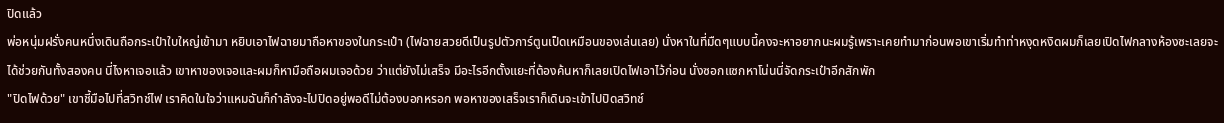ปิดแล้ว
พ่อหนุ่มฝรั่งคนหนึ่งเดินถือกระเป๋าใบใหญ่เข้ามา หยิบเอาไฟฉายมาถือหาของในกระเป๋า (ไฟฉายสวยดีเป็นรูปตัวการ์ตูนเป็ดเหมือนของเล่นเลย) นั่งหาในที่มืดๆแบบนี้คงจะหาอยากนะผมรู้เพราะเคยทำมาก่อนพอเขาเริ่มทำท่าหงุดหงิดผมก็เลยเปิดไฟกลางห้องซะเลยจะได้ช่วยกันทั้งสองคน นี่ไงหาเจอแล้ว เขาหาของเจอและผมก็หามือถือผมเจอด้วย ว่าแต่ยังไม่เสร็จ มีอะไรอีกตั้งแยะที่ต้องค้นหาก็เลยเปิดไฟเอาไว้ก่อน นั่งซอกแซกหาโน่นนี่จัดกระเป๋าอีกสักพัก
"ปิดไฟด้วย" เขาชี้มือไปที่สวิทช์ไฟ เราคิดในใจว่าแหมฉันก็กำลังจะไปปิดอยู่พอดีไม่ต้องบอกหรอก พอหาของเสร็จเราก็เดินจะเข้าไปปิดสวิทช์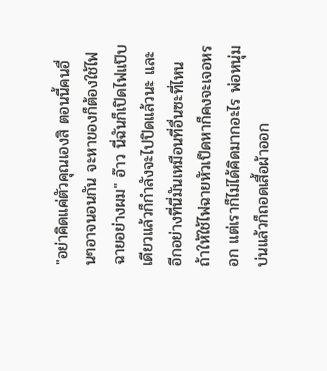"อย่าคิดแค่ตัวคุณเองสิ ตอนนี้คนอื่นๆอาจนอนกัน จะหาของก็ต้องใช้ไฟฉายอย่างผม" อ๊าว นี่ฉันก็เปิดไฟแป๊บเดียวแล้วก็กำลังจะไปปิดแล้วนะ และอีกอย่างที่นี่มันเหมือนที่อื่นซะที่ไหน ถ้าให้ใช้ไฟฉายหัวเป็ดหาก็คงจะเจอหรอก แต่เราก็ไม่ได้คิดมากอะไร พ่อหนุ่มบ่นแล้วก็ถอดเสื้อผ้าออก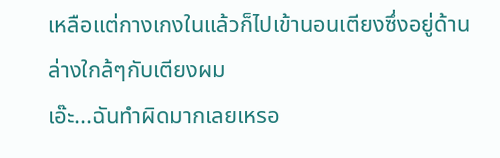เหลือแต่กางเกงในแล้วก็ไปเข้านอนเตียงซึ่งอยู่ด้านล่างใกล้ๆกับเตียงผม
เอ๊ะ...ฉันทำผิดมากเลยเหรอ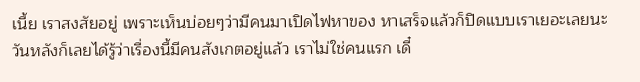เนี้ย เราสงสัยอยู่ เพราะเห็นบ่อยๆว่ามีคนมาเปิดไฟหาของ หาเสร็จแล้วก็ปิดแบบเราเยอะเลยนะ
วันหลังก็เลยได้รู้ว่าเรื่องนี้มีคนสังเกตอยู่แล้ว เราไม่ใช่คนแรก เดี๋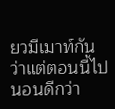ยวมีเมาท์กัน ว่าแต่ตอนนี้ไปนอนดีกว่า